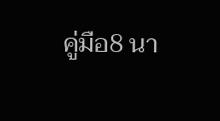คู่มือ8 นา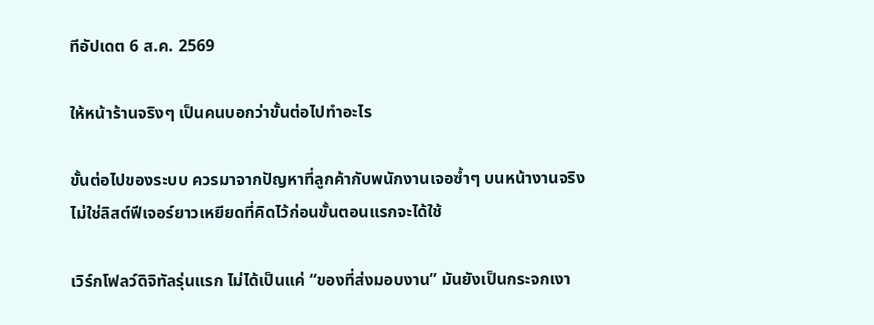ทีอัปเดต 6 ส.ค. 2569

ให้หน้าร้านจริงๆ เป็นคนบอกว่าขั้นต่อไปทำอะไร

ขั้นต่อไปของระบบ ควรมาจากปัญหาที่ลูกค้ากับพนักงานเจอซ้ำๆ บนหน้างานจริง ไม่ใช่ลิสต์ฟีเจอร์ยาวเหยียดที่คิดไว้ก่อนขั้นตอนแรกจะได้ใช้

เวิร์กโฟลว์ดิจิทัลรุ่นแรก ไม่ได้เป็นแค่ “ของที่ส่งมอบงาน” มันยังเป็นกระจกเงา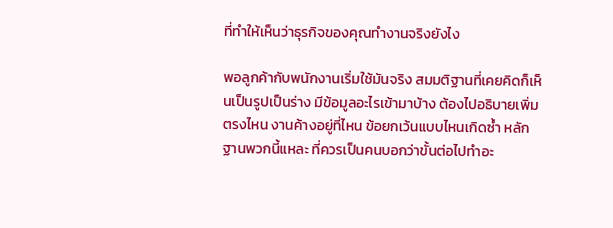ที่ทำให้เห็นว่าธุรกิจของคุณทำงานจริงยังไง

พอลูกค้ากับพนักงานเริ่มใช้มันจริง สมมติฐานที่เคยคิดก็เห็นเป็นรูปเป็นร่าง มีข้อมูลอะไรเข้ามาบ้าง ต้องไปอธิบายเพิ่มตรงไหน งานค้างอยู่ที่ไหน ข้อยกเว้นแบบไหนเกิดซ้ำ หลักฐานพวกนี้แหละ ที่ควรเป็นคนบอกว่าขั้นต่อไปทำอะ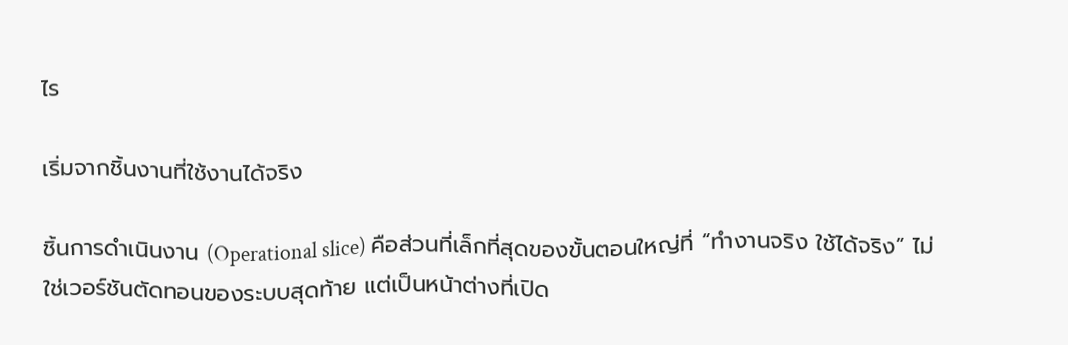ไร

เริ่มจากชิ้นงานที่ใช้งานได้จริง

ชิ้นการดำเนินงาน (Operational slice) คือส่วนที่เล็กที่สุดของขั้นตอนใหญ่ที่ “ทำงานจริง ใช้ได้จริง” ไม่ใช่เวอร์ชันตัดทอนของระบบสุดท้าย แต่เป็นหน้าต่างที่เปิด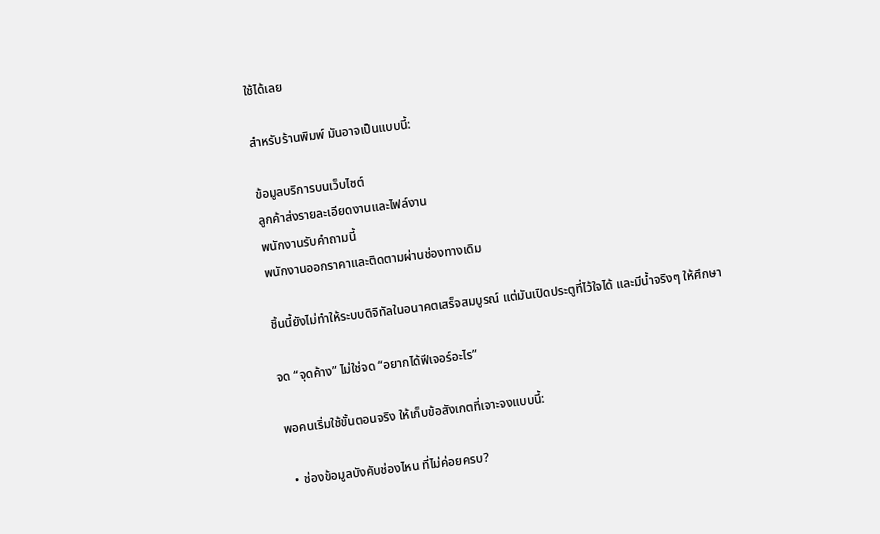ใช้ได้เลย

สำหรับร้านพิมพ์ มันอาจเป็นแบบนี้:

ข้อมูลบริการบนเว็บไซต์
ลูกค้าส่งรายละเอียดงานและไฟล์งาน
พนักงานรับคำถามนี้
พนักงานออกราคาและติดตามผ่านช่องทางเดิม

ชิ้นนี้ยังไม่ทำให้ระบบดิจิทัลในอนาคตเสร็จสมบูรณ์ แต่มันเปิดประตูที่ไว้ใจได้ และมีน้ำจริงๆ ให้ศึกษา

จด “จุดค้าง” ไม่ใช่จด “อยากได้ฟีเจอร์อะไร”

พอคนเริ่มใช้ขั้นตอนจริง ให้เก็บข้อสังเกตที่เจาะจงแบบนี้:

  • ช่องข้อมูลบังคับช่องไหน ที่ไม่ค่อยครบ?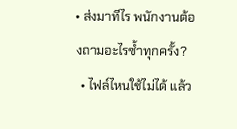• ส่งมาทีไร พนักงานต้องถามอะไรซ้ำทุกครั้ง?
  • ไฟล์ไหนใช้ไม่ได้ แล้ว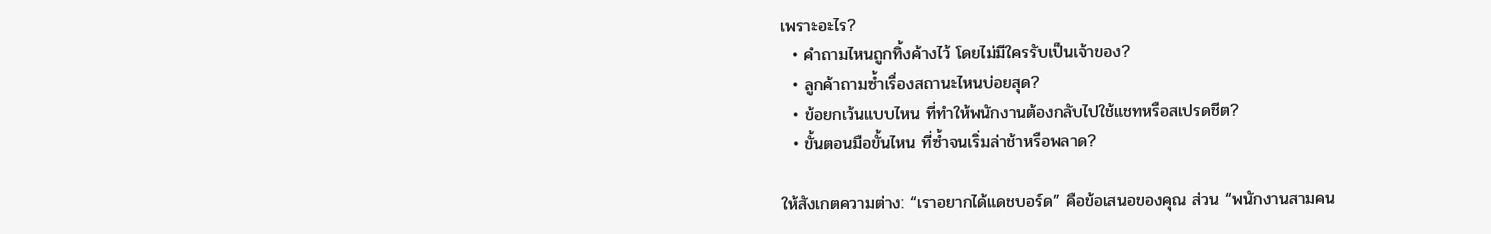เพราะอะไร?
  • คำถามไหนถูกทิ้งค้างไว้ โดยไม่มีใครรับเป็นเจ้าของ?
  • ลูกค้าถามซ้ำเรื่องสถานะไหนบ่อยสุด?
  • ข้อยกเว้นแบบไหน ที่ทำให้พนักงานต้องกลับไปใช้แชทหรือสเปรดชีต?
  • ขั้นตอนมือขั้นไหน ที่ซ้ำจนเริ่มล่าช้าหรือพลาด?

ให้สังเกตความต่าง: “เราอยากได้แดชบอร์ด” คือข้อเสนอของคุณ ส่วน “พนักงานสามคน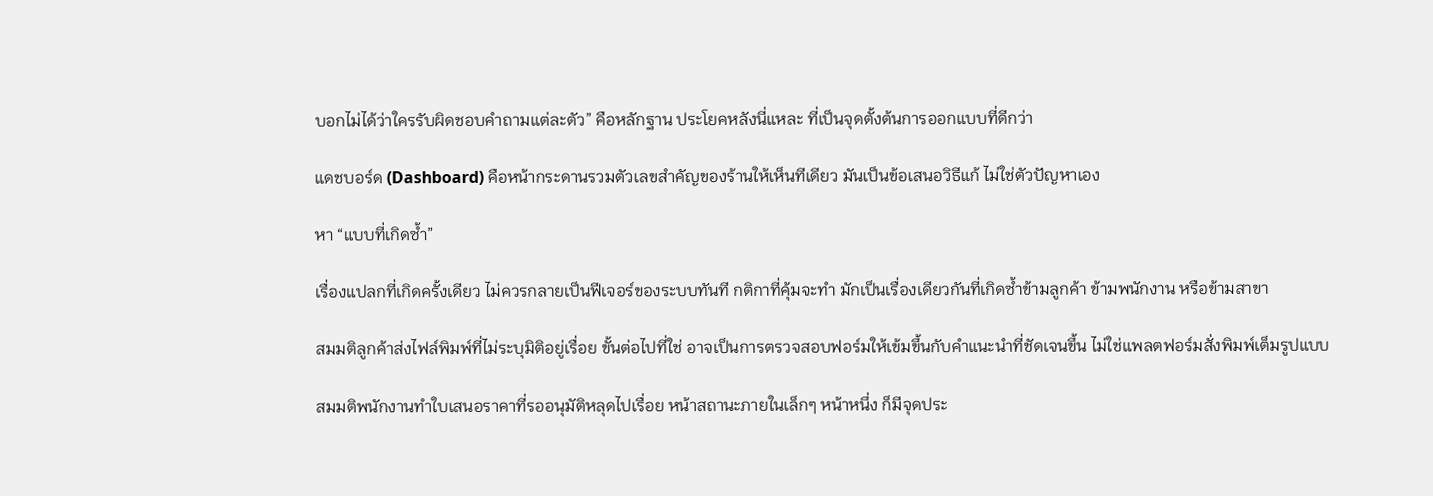บอกไม่ได้ว่าใครรับผิดชอบคำถามแต่ละตัว” คือหลักฐาน ประโยคหลังนี่แหละ ที่เป็นจุดตั้งต้นการออกแบบที่ดีกว่า

แดชบอร์ด (Dashboard) คือหน้ากระดานรวมตัวเลขสำคัญของร้านให้เห็นทีเดียว มันเป็นข้อเสนอวิธีแก้ ไม่ใช่ตัวปัญหาเอง

หา “แบบที่เกิดซ้ำ”

เรื่องแปลกที่เกิดครั้งเดียว ไม่ควรกลายเป็นฟีเจอร์ของระบบทันที กติกาที่คุ้มจะทำ มักเป็นเรื่องเดียวกันที่เกิดซ้ำข้ามลูกค้า ข้ามพนักงาน หรือข้ามสาขา

สมมติลูกค้าส่งไฟล์พิมพ์ที่ไม่ระบุมิติอยู่เรื่อย ขั้นต่อไปที่ใช่ อาจเป็นการตรวจสอบฟอร์มให้เข้มขึ้นกับคำแนะนำที่ชัดเจนขึ้น ไม่ใช่แพลตฟอร์มสั่งพิมพ์เต็มรูปแบบ

สมมติพนักงานทำใบเสนอราคาที่รออนุมัติหลุดไปเรื่อย หน้าสถานะภายในเล็กๆ หน้าหนึ่ง ก็มีจุดประ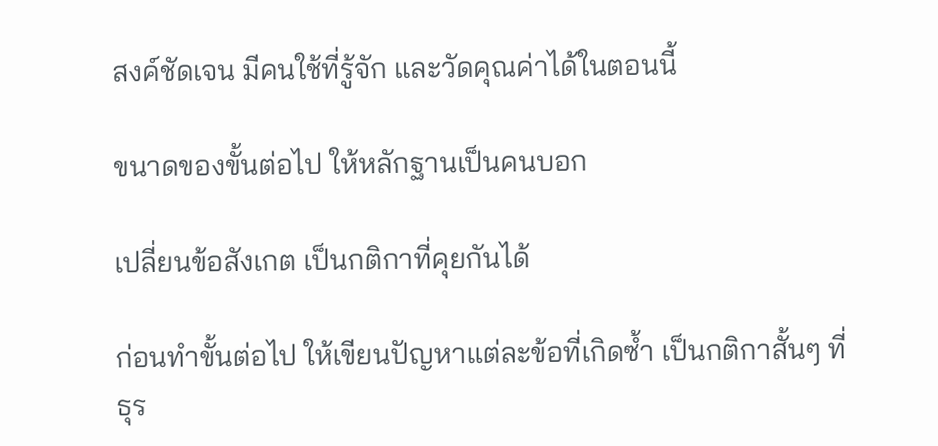สงค์ชัดเจน มีคนใช้ที่รู้จัก และวัดคุณค่าได้ในตอนนี้

ขนาดของขั้นต่อไป ให้หลักฐานเป็นคนบอก

เปลี่ยนข้อสังเกต เป็นกติกาที่คุยกันได้

ก่อนทำขั้นต่อไป ให้เขียนปัญหาแต่ละข้อที่เกิดซ้ำ เป็นกติกาสั้นๆ ที่ธุร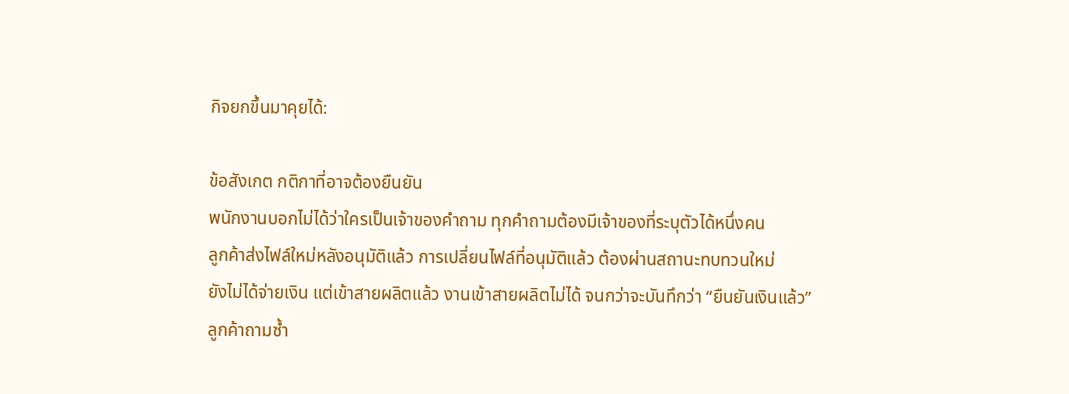กิจยกขึ้นมาคุยได้:

ข้อสังเกต กติกาที่อาจต้องยืนยัน
พนักงานบอกไม่ได้ว่าใครเป็นเจ้าของคำถาม ทุกคำถามต้องมีเจ้าของที่ระบุตัวได้หนึ่งคน
ลูกค้าส่งไฟล์ใหม่หลังอนุมัติแล้ว การเปลี่ยนไฟล์ที่อนุมัติแล้ว ต้องผ่านสถานะทบทวนใหม่
ยังไม่ได้จ่ายเงิน แต่เข้าสายผลิตแล้ว งานเข้าสายผลิตไม่ได้ จนกว่าจะบันทึกว่า “ยืนยันเงินแล้ว”
ลูกค้าถามซ้ำ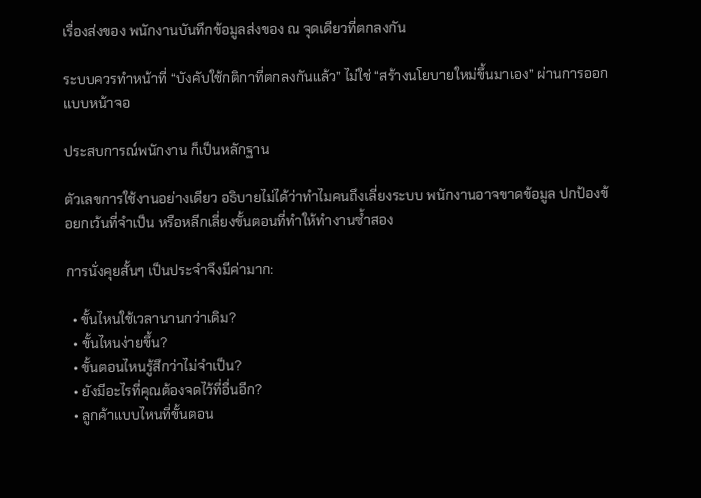เรื่องส่งของ พนักงานบันทึกข้อมูลส่งของ ณ จุดเดียวที่ตกลงกัน

ระบบควรทำหน้าที่ “บังคับใช้กติกาที่ตกลงกันแล้ว” ไม่ใช่ “สร้างนโยบายใหม่ขึ้นมาเอง” ผ่านการออกแบบหน้าจอ

ประสบการณ์พนักงาน ก็เป็นหลักฐาน

ตัวเลขการใช้งานอย่างเดียว อธิบายไม่ได้ว่าทำไมคนถึงเลี่ยงระบบ พนักงานอาจขาดข้อมูล ปกป้องข้อยกเว้นที่จำเป็น หรือหลีกเลี่ยงขั้นตอนที่ทำให้ทำงานซ้ำสอง

การนั่งคุยสั้นๆ เป็นประจำจึงมีค่ามาก:

  • ขั้นไหนใช้เวลานานกว่าเดิม?
  • ขั้นไหนง่ายขึ้น?
  • ขั้นตอนไหนรู้สึกว่าไม่จำเป็น?
  • ยังมีอะไรที่คุณต้องจดไว้ที่อื่นอีก?
  • ลูกค้าแบบไหนที่ขั้นตอน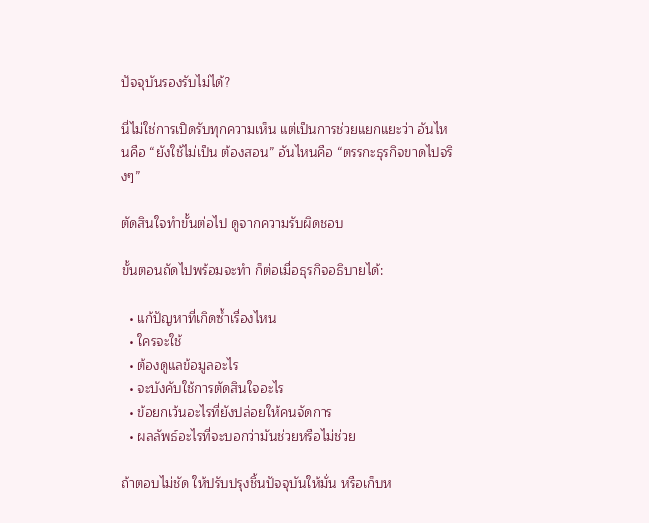ปัจจุบันรองรับไม่ได้?

นี่ไม่ใช่การเปิดรับทุกความเห็น แต่เป็นการช่วยแยกแยะว่า อันไหนคือ “ยังใช้ไม่เป็น ต้องสอน” อันไหนคือ “ตรรกะธุรกิจขาดไปจริงๆ”

ตัดสินใจทำขั้นต่อไป ดูจากความรับผิดชอบ

ขั้นตอนถัดไปพร้อมจะทำ ก็ต่อเมื่อธุรกิจอธิบายได้:

  • แก้ปัญหาที่เกิดซ้ำเรื่องไหน
  • ใครจะใช้
  • ต้องดูแลข้อมูลอะไร
  • จะบังคับใช้การตัดสินใจอะไร
  • ข้อยกเว้นอะไรที่ยังปล่อยให้คนจัดการ
  • ผลลัพธ์อะไรที่จะบอกว่ามันช่วยหรือไม่ช่วย

ถ้าตอบไม่ชัด ให้ปรับปรุงชิ้นปัจจุบันให้มั่น หรือเก็บห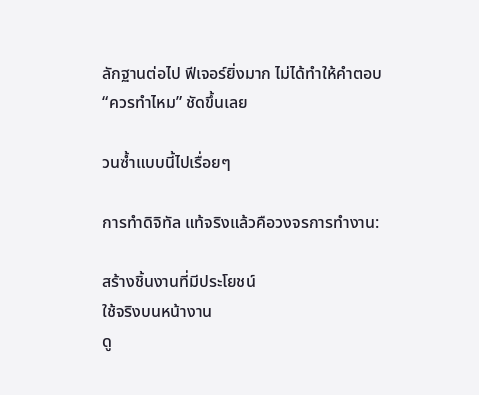ลักฐานต่อไป ฟีเจอร์ยิ่งมาก ไม่ได้ทำให้คำตอบ “ควรทำไหม” ชัดขึ้นเลย

วนซ้ำแบบนี้ไปเรื่อยๆ

การทำดิจิทัล แท้จริงแล้วคือวงจรการทำงาน:

สร้างชิ้นงานที่มีประโยชน์
ใช้จริงบนหน้างาน
ดู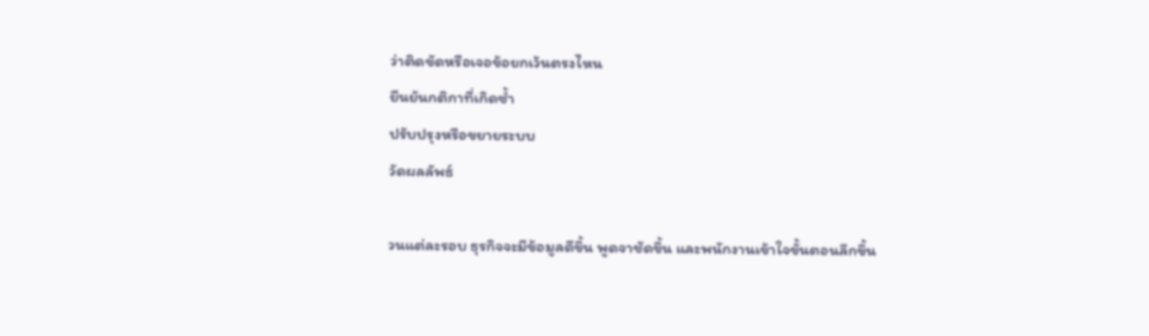ว่าติดขัดหรือเจอข้อยกเว้นตรงไหน
ยืนยันกติกาที่เกิดซ้ำ
ปรับปรุงหรือขยายระบบ
วัดผลลัพธ์

วนแต่ละรอบ ธุรกิจจะมีข้อมูลดีขึ้น พูดจาชัดขึ้น และพนักงานเข้าใจขั้นตอนลึกขึ้น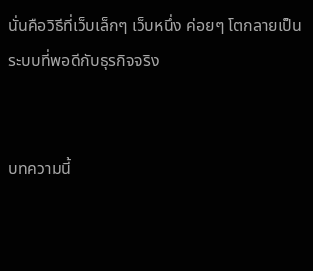นั่นคือวิธีที่เว็บเล็กๆ เว็บหนึ่ง ค่อยๆ โตกลายเป็นระบบที่พอดีกับธุรกิจจริง


บทความนี้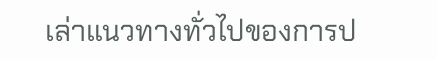เล่าแนวทางทั่วไปของการป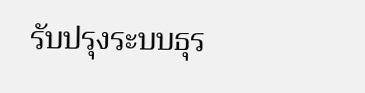รับปรุงระบบธุร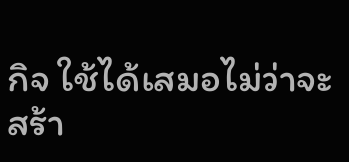กิจ ใช้ได้เสมอไม่ว่าจะสร้า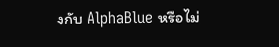งกับ AlphaBlue หรือไม่